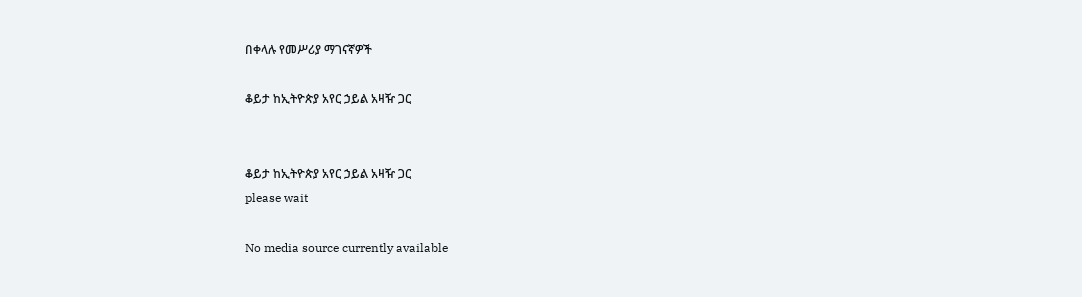በቀላሉ የመሥሪያ ማገናኛዎች

ቆይታ ከኢትዮጵያ አየር ኃይል አዛዥ ጋር


ቆይታ ከኢትዮጵያ አየር ኃይል አዛዥ ጋር
please wait

No media source currently available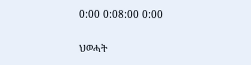0:00 0:08:00 0:00

ህወሓት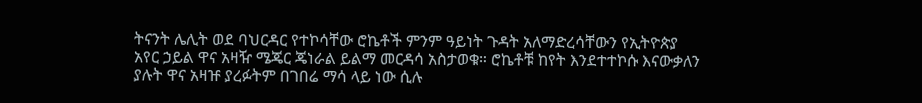ትናንት ሌሊት ወደ ባህርዳር የተኮሳቸው ሮኬቶች ምንም ዓይነት ጉዳት አለማድረሳቸውን የኢትዮጵያ አየር ኃይል ዋና አዛዥ ሜጄር ጄነራል ይልማ መርዳሳ አስታወቁ። ሮኬቶቹ ከየት እንደተተኮሱ እናውቃለን ያሉት ዋና አዛዡ ያረፉትም በገበሬ ማሳ ላይ ነው ሲሉ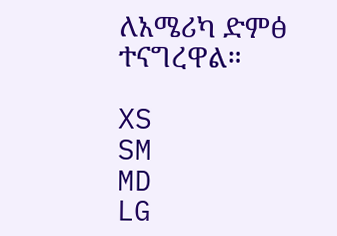ለአሜሪካ ድምፅ ተናግረዋል።

XS
SM
MD
LG